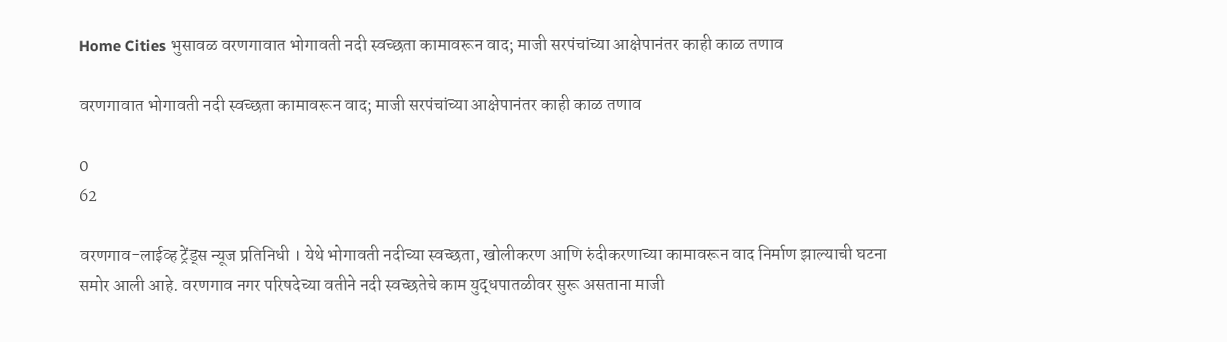Home Cities भुसावळ वरणगावात भोगावती नदी स्वच्छता कामावरून वाद; माजी सरपंचांच्या आक्षेपानंतर काही काळ तणाव

वरणगावात भोगावती नदी स्वच्छता कामावरून वाद; माजी सरपंचांच्या आक्षेपानंतर काही काळ तणाव

0
62

वरणगाव-लाईव्ह ट्रेंड्स न्यूज प्रतिनिधी । येथे भोगावती नदीच्या स्वच्छता, खोलीकरण आणि रुंदीकरणाच्या कामावरून वाद निर्माण झाल्याची घटना समोर आली आहे. वरणगाव नगर परिषदेच्या वतीने नदी स्वच्छतेचे काम युद्धपातळीवर सुरू असताना माजी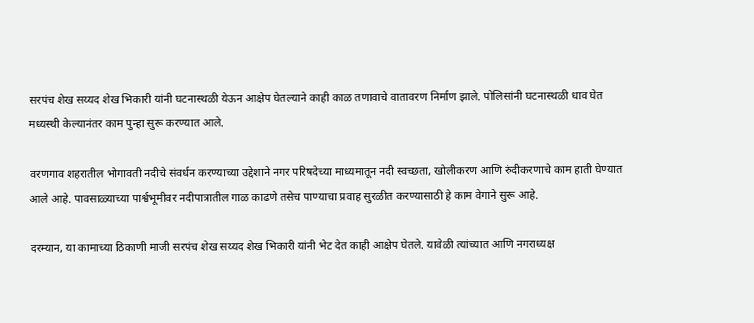सरपंच शेख सय्यद शेख भिकारी यांनी घटनास्थळी येऊन आक्षेप घेतल्याने काही काळ तणावाचे वातावरण निर्माण झाले. पोलिसांनी घटनास्थळी धाव घेत मध्यस्थी केल्यानंतर काम पुन्हा सुरू करण्यात आले.

वरणगाव शहरातील भोगावती नदीचे संवर्धन करण्याच्या उद्देशाने नगर परिषदेच्या माध्यमातून नदी स्वच्छता, खोलीकरण आणि रुंदीकरणाचे काम हाती घेण्यात आले आहे. पावसाळ्याच्या पार्श्वभूमीवर नदीपात्रातील गाळ काढणे तसेच पाण्याचा प्रवाह सुरळीत करण्यासाठी हे काम वेगाने सुरू आहे.

दरम्यान, या कामाच्या ठिकाणी माजी सरपंच शेख सय्यद शेख भिकारी यांनी भेट देत काही आक्षेप घेतले. यावेळी त्यांच्यात आणि नगराध्यक्ष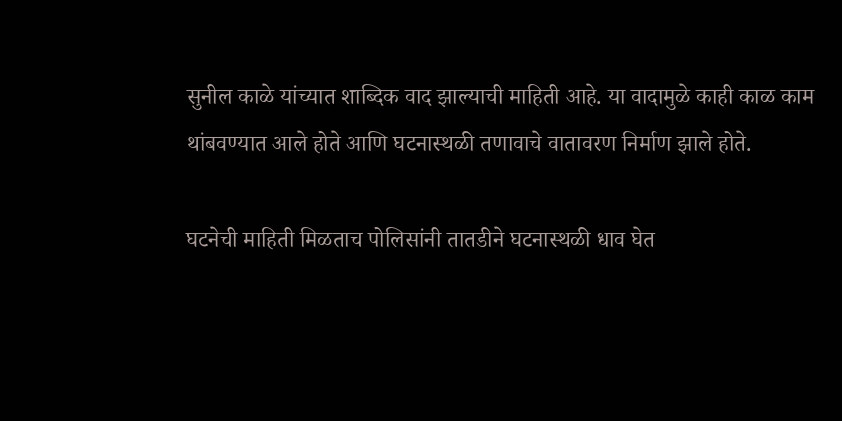सुनील काळे यांच्यात शाब्दिक वाद झाल्याची माहिती आहे. या वादामुळे काही काळ काम थांबवण्यात आले होते आणि घटनास्थळी तणावाचे वातावरण निर्माण झाले होते.

घटनेची माहिती मिळताच पोलिसांनी तातडीने घटनास्थळी धाव घेत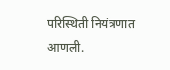परिस्थिती नियंत्रणात आणली.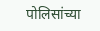पोलिसांच्या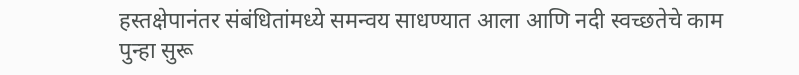हस्तक्षेपानंतर संबंधितांमध्ये समन्वय साधण्यात आला आणि नदी स्वच्छतेचे काम पुन्हा सुरू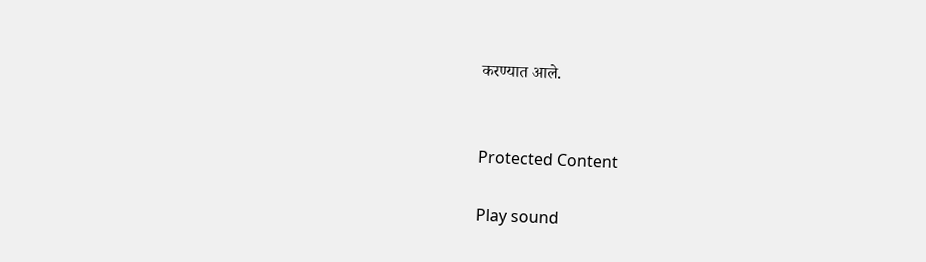करण्यात आले.


Protected Content

Play sound